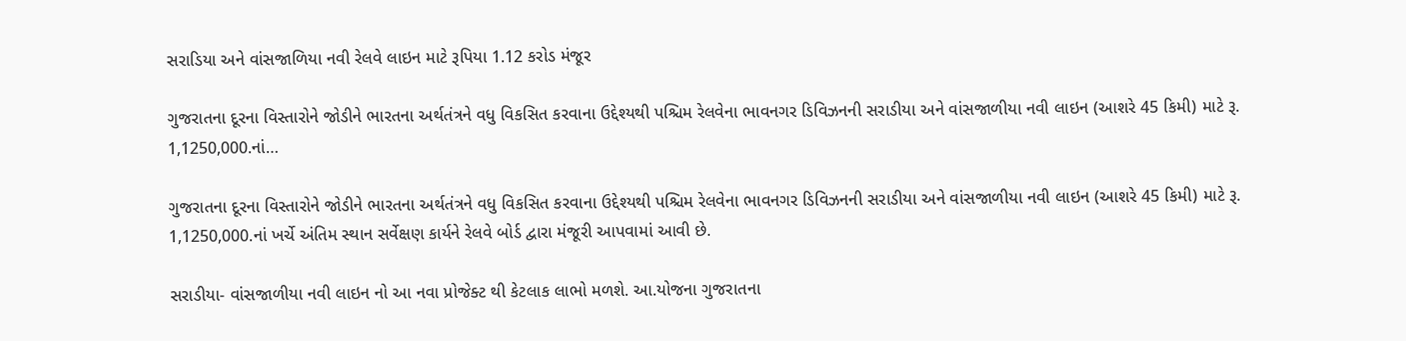સરાડિયા અને વાંસજાળિયા નવી રેલવે લાઇન માટે રૂપિયા 1.12 કરોડ મંજૂર

ગુજરાતના દૂરના વિસ્તારોને જોડીને ભારતના અર્થતંત્રને વધુ વિકસિત કરવાના ઉદ્દેશ્યથી પશ્ચિમ રેલવેના ભાવનગર ડિવિઝનની સરાડીયા અને વાંસજાળીયા નવી લાઇન (આશરે 45 કિમી) માટે રૂ. 1,1250,000.નાં…

ગુજરાતના દૂરના વિસ્તારોને જોડીને ભારતના અર્થતંત્રને વધુ વિકસિત કરવાના ઉદ્દેશ્યથી પશ્ચિમ રેલવેના ભાવનગર ડિવિઝનની સરાડીયા અને વાંસજાળીયા નવી લાઇન (આશરે 45 કિમી) માટે રૂ. 1,1250,000.નાં ખર્ચે અંતિમ સ્થાન સર્વેક્ષણ કાર્યને રેલવે બોર્ડ દ્વારા મંજૂરી આપવામાં આવી છે.

સરાડીયા- વાંસજાળીયા નવી લાઇન નો આ નવા પ્રોજેક્ટ થી કેટલાક લાભો મળશે. આ.યોજના ગુજરાતના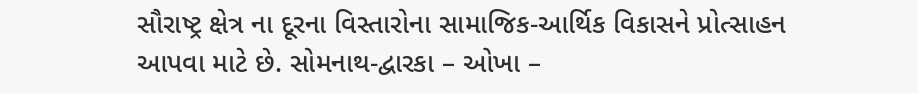સૌરાષ્ટ્ર ક્ષેત્ર ના દૂરના વિસ્તારોના સામાજિક-આર્થિક વિકાસને પ્રોત્સાહન આપવા માટે છે. સોમનાથ-દ્વારકા – ઓખા –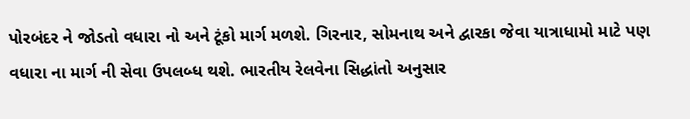પોરબંદર ને જોડતો વધારા નો અને ટૂંકો માર્ગ મળશે. ગિરનાર, સોમનાથ અને દ્વારકા જેવા યાત્રાધામો માટે પણ વધારા ના માર્ગ ની સેવા ઉપલબ્ધ થશે. ભારતીય રેલવેના સિદ્ધાંતો અનુસાર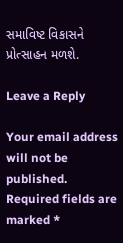સમાવિષ્ટ વિકાસને પ્રોત્સાહન મળશે.

Leave a Reply

Your email address will not be published. Required fields are marked *